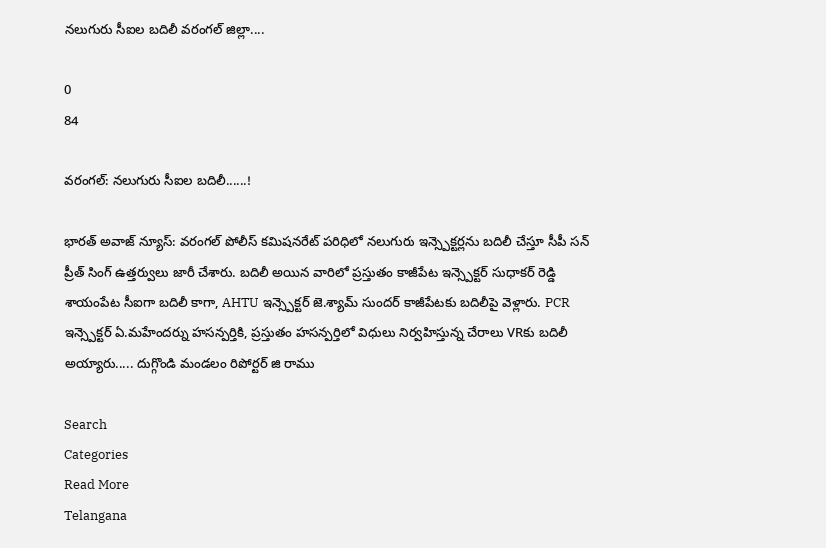నలుగురు సీఐల బదిలీ వరంగల్ జిల్లా....

0
84

వరంగల్: నలుగురు సీఐల బదిలీ......!

భారత్ అవాజ్ న్యూస్: వరంగల్ పోలీస్ కమిషనరేట్ పరిధిలో నలుగురు ఇన్స్పెక్టర్లను బదిలీ చేస్తూ సీపీ సన్ ప్రీత్ సింగ్ ఉత్తర్వులు జారీ చేశారు. బదిలీ అయిన వారిలో ప్రస్తుతం కాజీపేట ఇన్స్పెక్టర్ సుధాకర్ రెడ్డి శాయంపేట సీఐగా బదిలీ కాగా, AHTU ఇన్స్పెక్టర్ జె.శ్యామ్ సుందర్ కాజీపేటకు బదిలీపై వెళ్లారు. PCR ఇన్స్పెక్టర్ ఏ.మహేందర్ను హసన్పర్తికి, ప్రస్తుతం హసన్పర్తిలో విధులు నిర్వహిస్తున్న చేరాలు VRకు బదిలీ అయ్యారు..... దుగ్గొండి మండలం రిపోర్టర్ జి రాము

Search
Categories
Read More
Telangana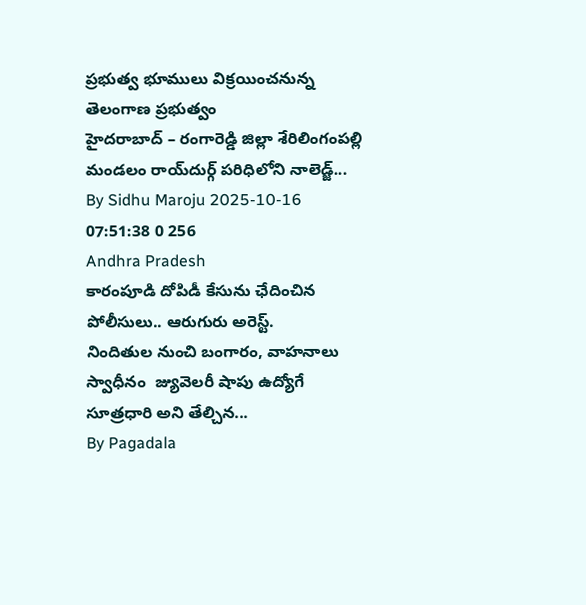ప్రభుత్వ భూములు విక్రయించనున్న తెలంగాణ ప్రభుత్వం
హైదరాబాద్ – రంగారెడ్డి జిల్లా శేరిలింగంపల్లి మండలం రాయ్‌దుర్గ్ పరిధిలోని నాలెడ్జ్...
By Sidhu Maroju 2025-10-16 07:51:38 0 256
Andhra Pradesh
కారంపూడి దోపిడీ కేసును ఛేదించిన పోలీసులు.. ఆరుగురు అరెస్ట్.
నిందితుల నుంచి బంగారం, వాహనాలు స్వాధీనం  జ్యువెలరీ షాపు ఉద్యోగే సూత్రధారి అని తేల్చిన...
By Pagadala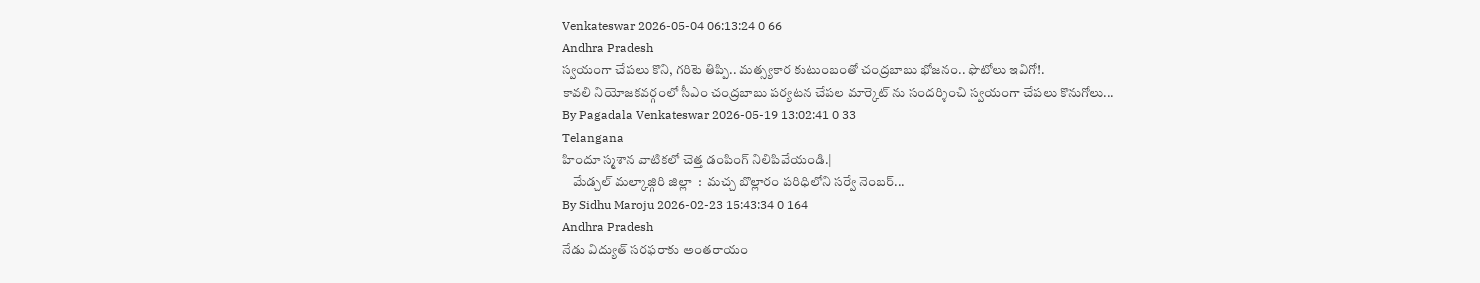Venkateswar 2026-05-04 06:13:24 0 66
Andhra Pradesh
స్వయంగా చేపలు కొని, గరిటె తిప్పి.. మత్స్యకార కుటుంబంతో చంద్రబాబు భోజనం.. ఫొటోలు ఇవిగో!.
కావలి నియోజకవర్గంలో సీఎం చంద్రబాబు పర్యటన చేపల మార్కెట్ ను సందర్శించి స్వయంగా చేపలు కొనుగోలు...
By Pagadala Venkateswar 2026-05-19 13:02:41 0 33
Telangana
హిందూ స్మశాన వాటికలో చెత్త డంపింగ్ నిలిపివేయండి.|
    మేడ్చల్ మల్కాజ్గిరి జిల్లా  :  మచ్చ బొల్లారం పరిధిలోని సర్వే నెంబర్...
By Sidhu Maroju 2026-02-23 15:43:34 0 164
Andhra Pradesh
నేడు విద్యుత్ సరఫరాకు అంతరాయం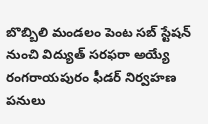బొబ్బిలి మండలం పెంట సబ్ స్టేషన్ నుంచి విద్యుత్ సరఫరా అయ్యే రంగరాయపురం ఫీడర్ నిర్వహణ పనులు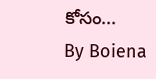కోసం...
By Boiena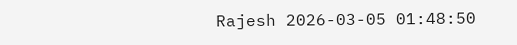Rajesh 2026-03-05 01:48:50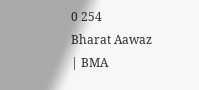0 254
Bharat Aawaz | BMA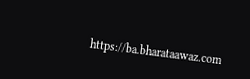https://ba.bharataawaz.com